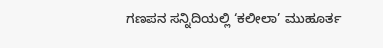ಗಣಪನ ಸನ್ನಿದಿಯಲ್ಲಿ ‘ಕಲೀಲಾ’ ಮುಹೂರ್ತ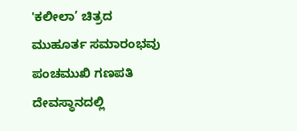'ಕಲೀಲಾ’ ಚಿತ್ರದ ಮುಹೂರ್ತ ಸಮಾರಂಭವು ಪಂಚಮುಖಿ ಗಣಪತಿ ದೇವಸ್ಥಾನದಲ್ಲಿ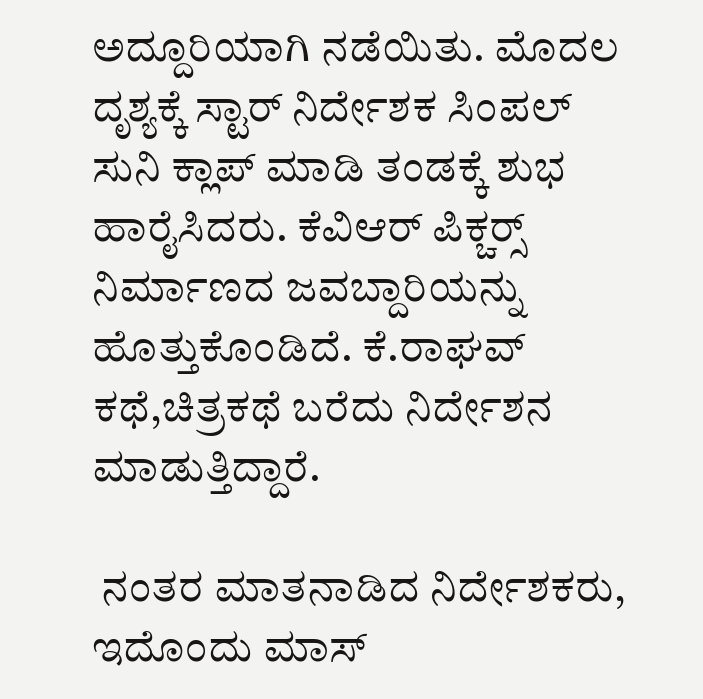ಅದ್ದೂರಿಯಾಗಿ ನಡೆಯಿತು. ಮೊದಲ ದೃಶ್ಯಕ್ಕೆ ಸ್ಟಾರ್ ನಿರ್ದೇಶಕ ಸಿಂಪಲ್ ಸುನಿ ಕ್ಲಾಪ್ ಮಾಡಿ ತಂಡಕ್ಕೆ ಶುಭ ಹಾರೈಸಿದರು. ಕೆವಿಆರ್ ಪಿಕ್ಚರ‍್ಸ್ ನಿರ್ಮಾಣದ ಜವಬ್ದಾರಿಯನ್ನು ಹೊತ್ತುಕೊಂಡಿದೆ. ಕೆ.ರಾಘವ್ ಕಥೆ,ಚಿತ್ರಕಥೆ ಬರೆದು ನಿರ್ದೇಶನ ಮಾಡುತ್ತಿದ್ದಾರೆ.

 ನಂತರ ಮಾತನಾಡಿದ ನಿರ್ದೇಶಕರು, ಇದೊಂದು ಮಾಸ್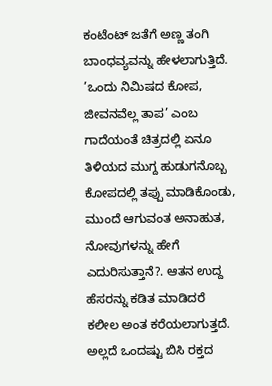ಕಂಟೆಂಟ್ ಜತೆಗೆ ಅಣ್ಣ ತಂಗಿ ಬಾಂಧವ್ಯವನ್ನು ಹೇಳಲಾಗುತ್ತಿದೆ. ’ಒಂದು ನಿಮಿಷದ ಕೋಪ, ಜೀವನವೆಲ್ಲ ತಾಪ’ ಎಂಬ ಗಾದೆಯಂತೆ ಚಿತ್ರದಲ್ಲಿ ಏನೂ ತಿಳಿಯದ ಮುಗ್ದ ಹುಡುಗನೊಬ್ಬ ಕೋಪದಲ್ಲಿ ತಪ್ಪು ಮಾಡಿಕೊಂಡು, ಮುಂದೆ ಆಗುವಂತ ಅನಾಹುತ, ನೋವುಗಳನ್ನು ಹೇಗೆ ಎದುರಿಸುತ್ತಾನೆ?. ಆತನ ಉದ್ದ ಹೆಸರನ್ನು ಕಡಿತ ಮಾಡಿದರೆ ಕಲೀಲ ಅಂತ ಕರೆಯಲಾಗುತ್ತದೆ. ಅಲ್ಲದೆ ಒಂದಷ್ಟು ಬಿಸಿ ರಕ್ತದ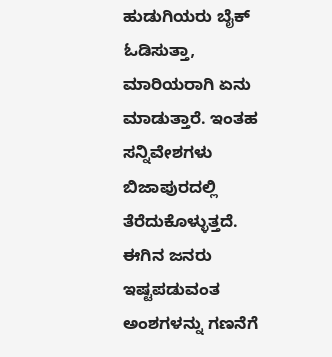ಹುಡುಗಿಯರು ಬೈಕ್ ಓಡಿಸುತ್ತಾ, ಮಾರಿಯರಾಗಿ ಏನು ಮಾಡುತ್ತಾರೆ. ಇಂತಹ ಸನ್ನಿವೇಶಗಳು ಬಿಜಾಪುರದಲ್ಲಿ ತೆರೆದುಕೊಳ್ಳುತ್ತದೆ. ಈಗಿನ ಜನರು ಇಷ್ಟಪಡುವಂತ ಅಂಶಗಳನ್ನು ಗಣನೆಗೆ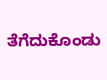ತೆಗೆದುಕೊಂಡು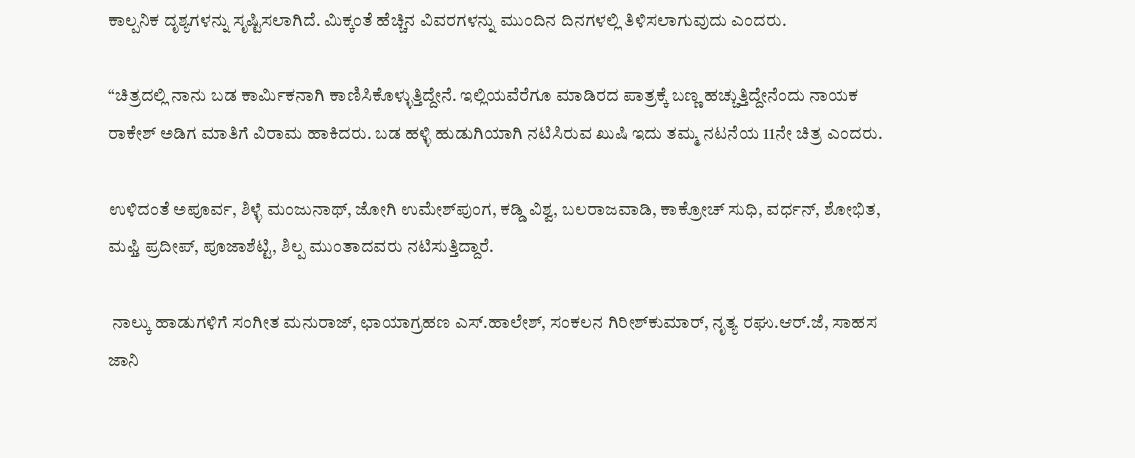ಕಾಲ್ಪನಿಕ ದೃಶ್ಯಗಳನ್ನು ಸೃಷ್ಟಿಸಲಾಗಿದೆ. ಮಿಕ್ಕಂತೆ ಹೆಚ್ಚಿನ ವಿವರಗಳನ್ನು ಮುಂದಿನ ದಿನಗಳಲ್ಲಿ ತಿಳಿಸಲಾಗುವುದು ಎಂದರು.

“ಚಿತ್ರದಲ್ಲಿ ನಾನು ಬಡ ಕಾರ್ಮಿಕನಾಗಿ ಕಾಣಿಸಿಕೊಳ್ಳುತ್ತಿದ್ದೇನೆ. ಇಲ್ಲಿಯವೆರೆಗೂ ಮಾಡಿರದ ಪಾತ್ರಕ್ಕೆ ಬಣ್ಣ ಹಚ್ಚುತ್ತಿದ್ದೇನೆಂದು ನಾಯಕ ರಾಕೇಶ್ ಅಡಿಗ ಮಾತಿಗೆ ವಿರಾಮ ಹಾಕಿದರು. ಬಡ ಹಳ್ಳಿ ಹುಡುಗಿಯಾಗಿ ನಟಿಸಿರುವ ಖುಷಿ ಇದು ತಮ್ಮ ನಟನೆಯ 11ನೇ ಚಿತ್ರ ಎಂದರು.

ಉಳಿದಂತೆ ಅಪೂರ್ವ, ಶಿಳ್ಳೆ ಮಂಜುನಾಥ್, ಜೋಗಿ ಉಮೇಶ್‌ಪುಂಗ, ಕಡ್ಡಿ ವಿಶ್ವ, ಬಲರಾಜವಾಡಿ, ಕಾಕ್ರೋಚ್ ಸುಧಿ, ವರ್ಧನ್, ಶೋಭಿತ, ಮಫ್ತಿ ಪ್ರದೀಪ್, ಪೂಜಾಶೆಟ್ಟಿ, ಶಿಲ್ಪ ಮುಂತಾದವರು ನಟಿಸುತ್ತಿದ್ದಾರೆ.

 ನಾಲ್ಕು ಹಾಡುಗಳಿಗೆ ಸಂಗೀತ ಮನುರಾಜ್, ಛಾಯಾಗ್ರಹಣ ಎಸ್.ಹಾಲೇಶ್, ಸಂಕಲನ ಗಿರೀಶ್‌ಕುಮಾರ್, ನೃತ್ಯ ರಘು.ಆರ್.ಜೆ, ಸಾಹಸ ಜಾನಿ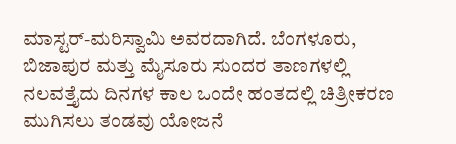ಮಾಸ್ಟರ್-ಮರಿಸ್ವಾಮಿ ಅವರದಾಗಿದೆ. ಬೆಂಗಳೂರು, ಬಿಜಾಪುರ ಮತ್ತು ಮೈಸೂರು ಸುಂದರ ತಾಣಗಳಲ್ಲಿ ನಲವತ್ತೈದು ದಿನಗಳ ಕಾಲ ಒಂದೇ ಹಂತದಲ್ಲಿ ಚಿತ್ರೀಕರಣ ಮುಗಿಸಲು ತಂಡವು ಯೋಜನೆ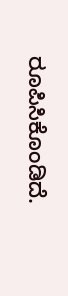ರೂಪಿಸಿಕೊಂಡಿದೆ.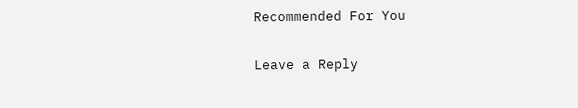Recommended For You

Leave a Reply